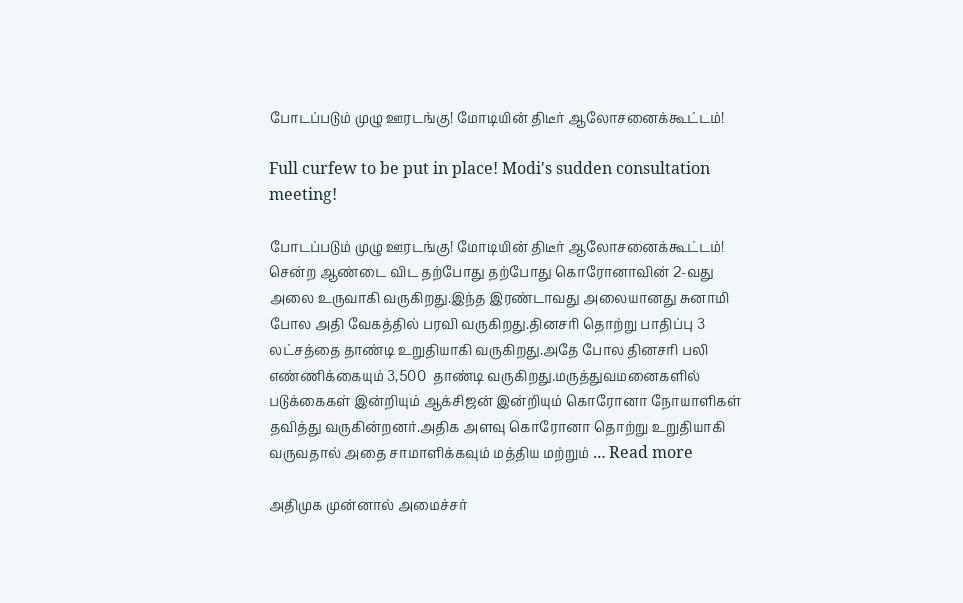போடப்படும் முழு ஊரடங்கு! மோடியின் திடீர் ஆலோசனைக்கூட்டம்!

Full curfew to be put in place! Modi's sudden consultation meeting!

போடப்படும் முழு ஊரடங்கு! மோடியின் திடீர் ஆலோசனைக்கூட்டம்! சென்ற ஆண்டை விட தற்போது தற்போது கொரோனாவின் 2-வது அலை உருவாகி வருகிறது.இந்த இரண்டாவது அலையானது சுனாமி போல அதி வேகத்தில் பரவி வருகிறது.தினசரி தொற்று பாதிப்பு 3 லட்சத்தை தாண்டி உறுதியாகி வருகிறது.அதே போல தினசரி பலி எண்ணிக்கையும் 3,500  தாண்டி வருகிறது.மருத்துவமனைகளில் படுக்கைகள் இன்றியும் ஆக்சிஜன் இன்றியும் கொரோனா நோயாளிகள் தவித்து வருகின்றனர்.அதிக அளவு கொரோனா தொற்று உறுதியாகி வருவதால் அதை சாமாளிக்கவும் மத்திய மற்றும் … Read more

அதிமுக முன்னால் அமைச்சர்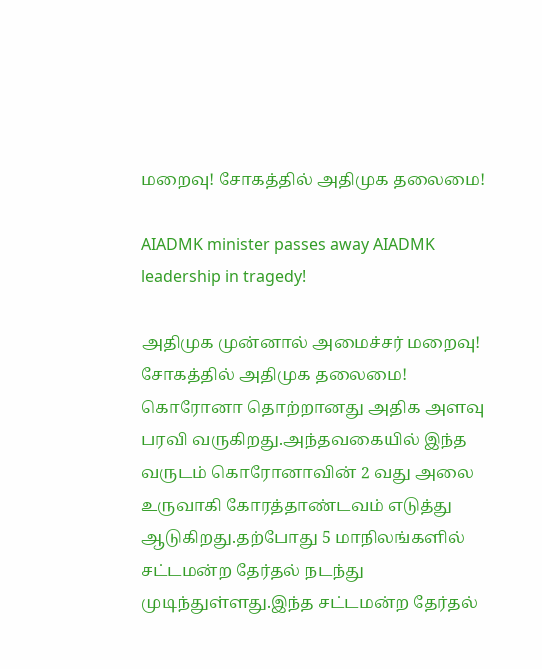மறைவு! சோகத்தில் அதிமுக தலைமை!

AIADMK minister passes away AIADMK leadership in tragedy!

அதிமுக முன்னால் அமைச்சர் மறைவு! சோகத்தில் அதிமுக தலைமை! கொரோனா தொற்றானது அதிக அளவு பரவி வருகிறது.அந்தவகையில் இந்த வருடம் கொரோனாவின் 2 வது அலை உருவாகி கோரத்தாண்டவம் எடுத்து ஆடுகிறது.தற்போது 5 மாநிலங்களில் சட்டமன்ற தேர்தல் நடந்து முடிந்துள்ளது.இந்த சட்டமன்ற தேர்தல்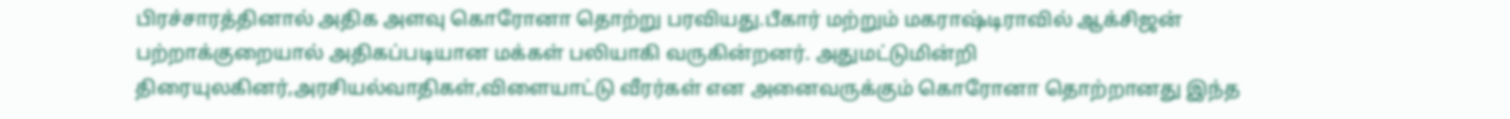பிரச்சாரத்தினால் அதிக அளவு கொரோனா தொற்று பரவியது.பீகார் மற்றும் மகராஷ்டிராவில் ஆக்சிஜன் பற்றாக்குறையால் அதிகப்படியான மக்கள் பலியாகி வருகின்றனர். அதுமட்டுமின்றி திரையுலகினர்,அரசியல்வாதிகள்,விளையாட்டு வீரர்கள் என அனைவருக்கும் கொரோனா தொற்றானது இந்த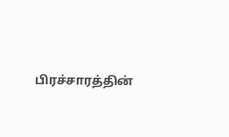பிரச்சாரத்தின்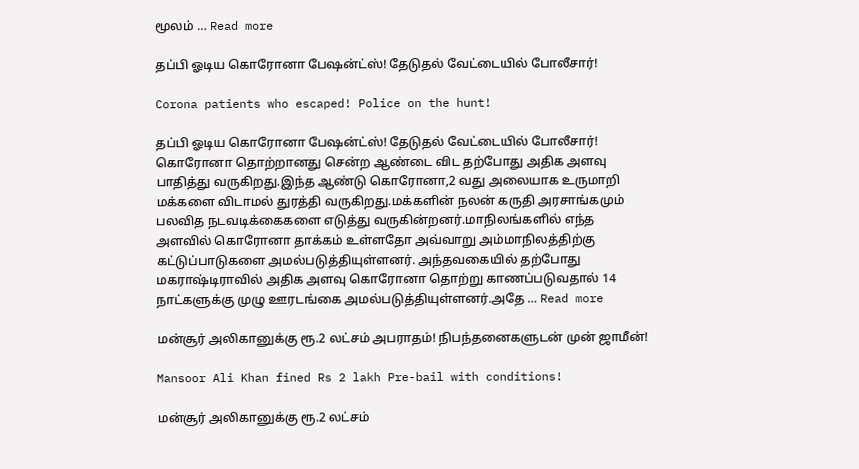மூலம் … Read more

தப்பி ஓடிய கொரோனா பேஷன்ட்ஸ்! தேடுதல் வேட்டையில் போலீசார்!

Corona patients who escaped! Police on the hunt!

தப்பி ஓடிய கொரோனா பேஷன்ட்ஸ்! தேடுதல் வேட்டையில் போலீசார்! கொரோனா தொற்றானது சென்ற ஆண்டை விட தற்போது அதிக அளவு பாதித்து வருகிறது.இந்த ஆண்டு கொரோனா,2 வது அலையாக உருமாறி மக்களை விடாமல் துரத்தி வருகிறது.மக்களின் நலன் கருதி அரசாங்கமும் பலவித நடவடிக்கைகளை எடுத்து வருகின்றனர்.மாநிலங்களில் எந்த அளவில் கொரோனா தாக்கம் உள்ளதோ அவ்வாறு அம்மாநிலத்திற்கு கட்டுப்பாடுகளை அமல்படுத்தியுள்ளனர். அந்தவகையில் தற்போது மகராஷ்டிராவில் அதிக அளவு கொரோனா தொற்று காணப்படுவதால் 14 நாட்களுக்கு முழு ஊரடங்கை அமல்படுத்தியுள்ளனர்.அதே … Read more

மன்சூர் அலிகானுக்கு ரூ.2 லட்சம் அபராதம்! நிபந்தனைகளுடன் முன் ஜாமீன்!

Mansoor Ali Khan fined Rs 2 lakh Pre-bail with conditions!

மன்சூர் அலிகானுக்கு ரூ.2 லட்சம்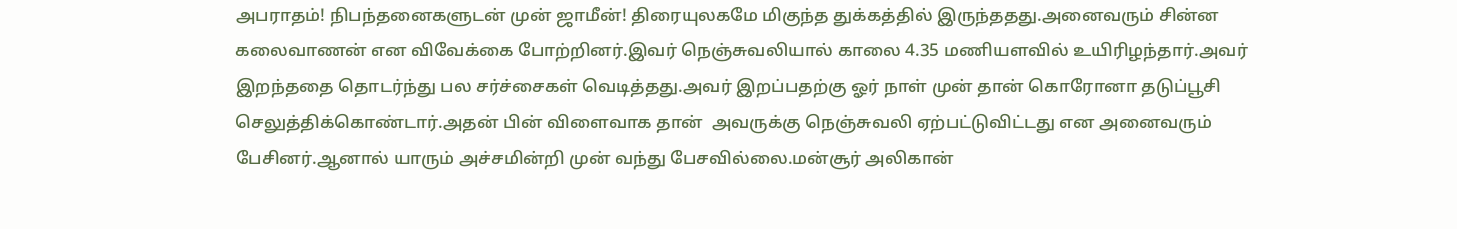அபராதம்! நிபந்தனைகளுடன் முன் ஜாமீன்! திரையுலகமே மிகுந்த துக்கத்தில் இருந்ததது.அனைவரும் சின்ன கலைவாணன் என விவேக்கை போற்றினர்.இவர் நெஞ்சுவலியால் காலை 4.35 மணியளவில் உயிரிழந்தார்.அவர் இறந்ததை தொடர்ந்து பல சர்ச்சைகள் வெடித்தது.அவர் இறப்பதற்கு ஓர் நாள் முன் தான் கொரோனா தடுப்பூசி செலுத்திக்கொண்டார்.அதன் பின் விளைவாக தான்  அவருக்கு நெஞ்சுவலி ஏற்பட்டுவிட்டது என அனைவரும் பேசினர்.ஆனால் யாரும் அச்சமின்றி முன் வந்து பேசவில்லை.மன்சூர் அலிகான்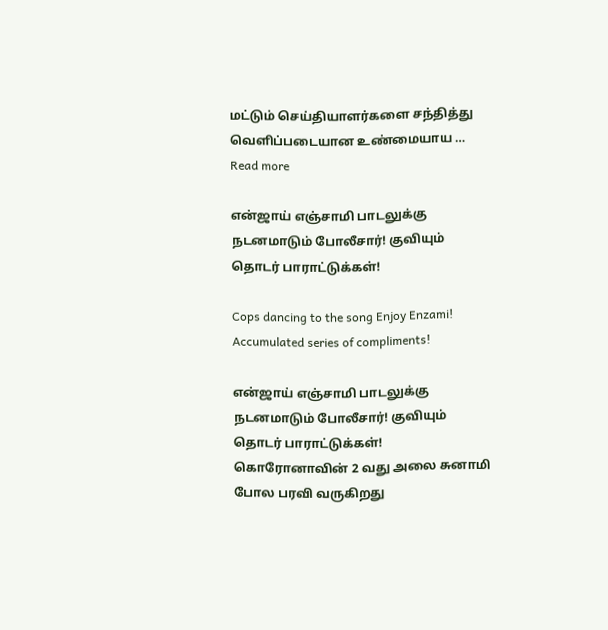மட்டும் செய்தியாளர்களை சந்தித்து வெளிப்படையான உண்மையாய … Read more

என்ஜாய் எஞ்சாமி பாடலுக்கு நடனமாடும் போலீசார்! குவியும் தொடர் பாராட்டுக்கள்!

Cops dancing to the song Enjoy Enzami! Accumulated series of compliments!

என்ஜாய் எஞ்சாமி பாடலுக்கு நடனமாடும் போலீசார்! குவியும் தொடர் பாராட்டுக்கள்! கொரோனாவின் 2 வது அலை சுனாமி போல பரவி வருகிறது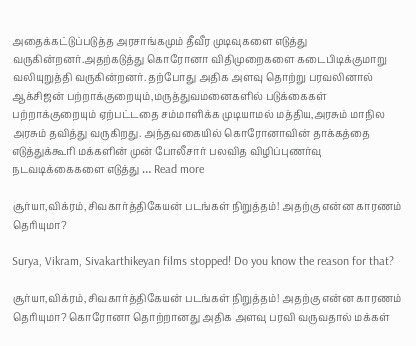அதைக்கட்டுப்படுத்த அரசாங்கமும் தீவீர முடிவுகளை எடுத்து வருகின்றனர்.அதற்கடுத்து கொரோனா விதிமுறைகளை கடைபிடிக்குமாறு வலியுறுத்தி வருகின்றனர். தற்போது அதிக அளவு தொற்று பரவலினால் ஆக்சிஜன் பற்றாக்குறையும்,மருத்துவமனைகளில் படுக்கைகள் பற்றாக்குறையும் ஏற்பட்டதை சம்மாளிக்க முடியாமல் மத்திய,அரசும் மாநில அரசும் தவித்து வருகிறது. அந்தவகையில் கொரோனாவின் தாக்கத்தை எடுத்துக்கூரி மக்களின் முன் போலீசார் பலவித விழிப்புணர்வு நடவடிக்கைகளை எடுத்து … Read more

சூர்யா,விக்ரம்,சிவகார்த்திகேயன் படங்கள் நிறுத்தம்! அதற்கு என்ன காரணம் தெரியுமா?

Surya, Vikram, Sivakarthikeyan films stopped! Do you know the reason for that?

சூர்யா,விக்ரம்,சிவகார்த்திகேயன் படங்கள் நிறுத்தம்! அதற்கு என்ன காரணம் தெரியுமா? கொரோனா தொற்றானது அதிக அளவு பரவி வருவதால் மக்கள்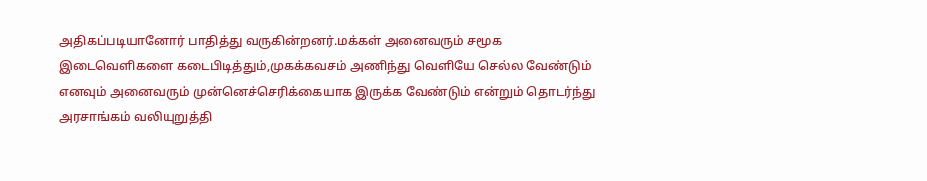அதிகப்படியானோர் பாதித்து வருகின்றனர்.மக்கள் அனைவரும் சமூக இடைவெளிகளை கடைபிடித்தும்,முகக்கவசம் அணிந்து வெளியே செல்ல வேண்டும் எனவும் அனைவரும் முன்னெச்செரிக்கையாக இருக்க வேண்டும் என்றும் தொடர்ந்து அரசாங்கம் வலியுறுத்தி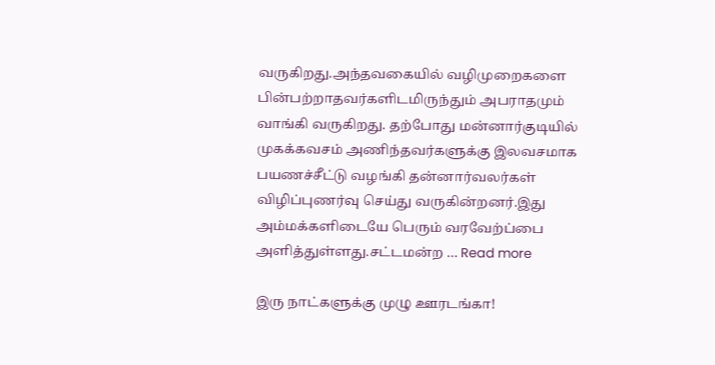வருகிறது.அந்தவகையில் வழிமுறைகளை பின்பற்றாதவர்களிடமிருந்தும் அபராதமும் வாங்கி வருகிறது. தற்போது மன்னார்குடியில் முகக்கவசம் அணிந்தவர்களுக்கு இலவசமாக பயணச்சீட்டு வழங்கி தன்னார்வலர்கள் விழிப்புணர்வு செய்து வருகின்றனர்.இது அம்மக்களிடையே பெரும் வரவேற்ப்பை அளித்துள்ளது.சட்டமன்ற … Read more

இரு நாட்களுக்கு முழு ஊரடங்கா!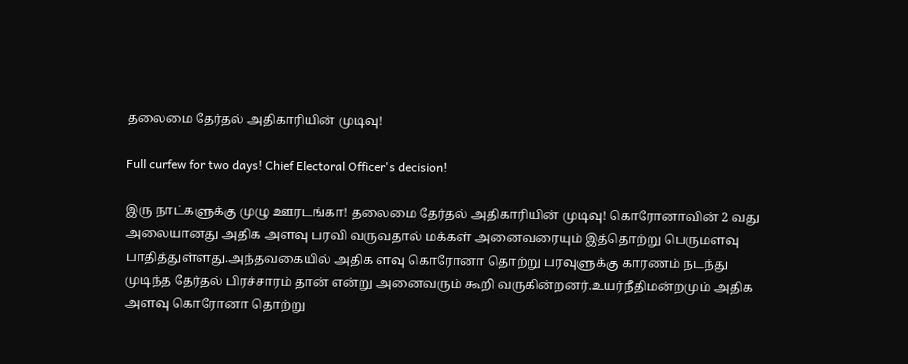தலைமை தேர்தல் அதிகாரியின் முடிவு!

Full curfew for two days! Chief Electoral Officer's decision!

இரு நாட்களுக்கு முழு ஊரடங்கா! தலைமை தேர்தல் அதிகாரியின் முடிவு! கொரோனாவின் 2 வது அலையானது அதிக அளவு பரவி வருவதால் மக்கள் அனைவரையும் இத்தொற்று பெருமளவு பாதித்துள்ளது.அந்தவகையில் அதிக ளவு கொரோனா தொற்று பரவுளுக்கு காரணம் நடந்து முடிந்த தேர்தல் பிரச்சாரம் தான் என்று அனைவரும் கூறி வருகின்றனர்.உயர்நீதிமன்றமும் அதிக அளவு கொரோனா தொற்று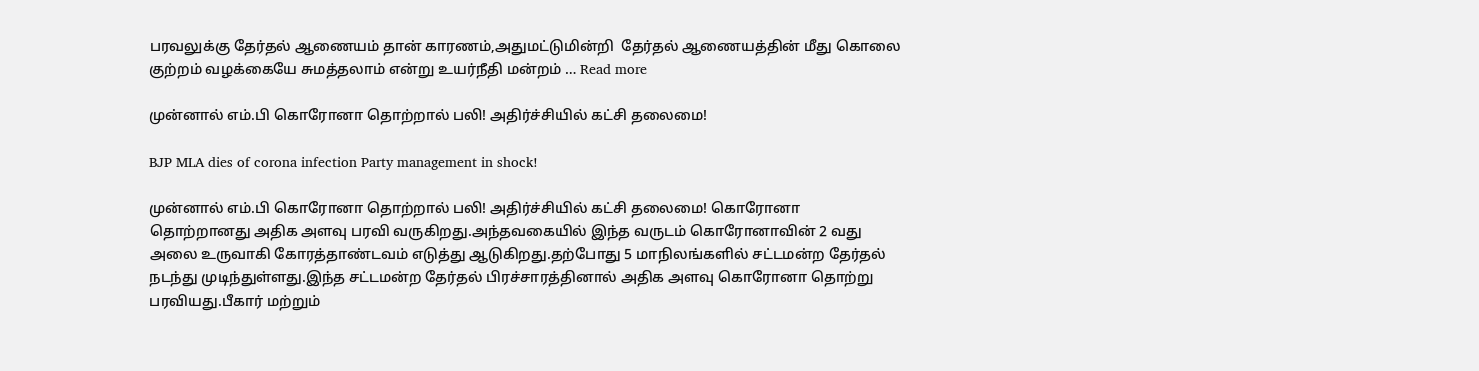பரவலுக்கு தேர்தல் ஆணையம் தான் காரணம்,அதுமட்டுமின்றி  தேர்தல் ஆணையத்தின் மீது கொலை குற்றம் வழக்கையே சுமத்தலாம் என்று உயர்நீதி மன்றம் … Read more

முன்னால் எம்.பி கொரோனா தொற்றால் பலி! அதிர்ச்சியில் கட்சி தலைமை!

BJP MLA dies of corona infection Party management in shock!

முன்னால் எம்.பி கொரோனா தொற்றால் பலி! அதிர்ச்சியில் கட்சி தலைமை! கொரோனா தொற்றானது அதிக அளவு பரவி வருகிறது.அந்தவகையில் இந்த வருடம் கொரோனாவின் 2 வது அலை உருவாகி கோரத்தாண்டவம் எடுத்து ஆடுகிறது.தற்போது 5 மாநிலங்களில் சட்டமன்ற தேர்தல் நடந்து முடிந்துள்ளது.இந்த சட்டமன்ற தேர்தல் பிரச்சாரத்தினால் அதிக அளவு கொரோனா தொற்று பரவியது.பீகார் மற்றும்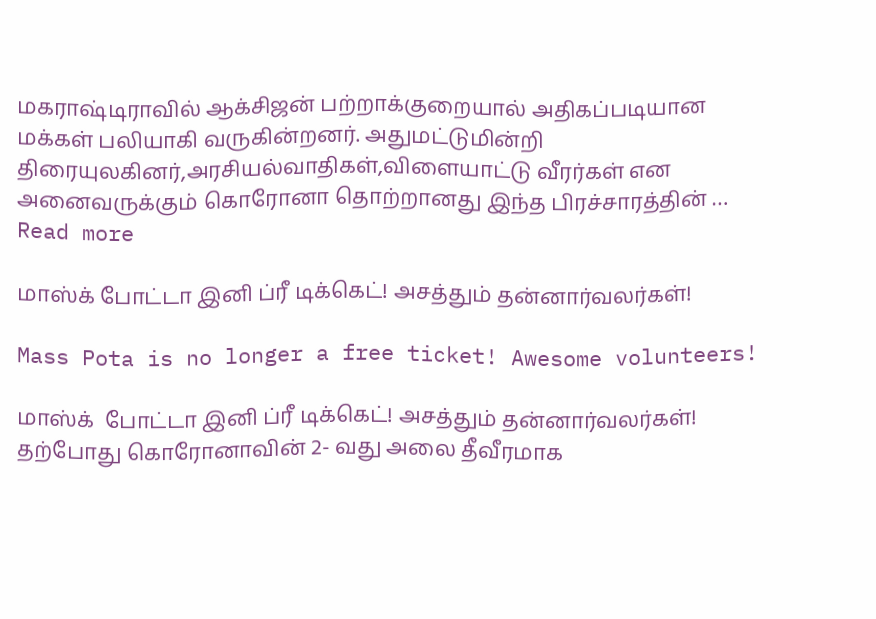மகராஷ்டிராவில் ஆக்சிஜன் பற்றாக்குறையால் அதிகப்படியான மக்கள் பலியாகி வருகின்றனர். அதுமட்டுமின்றி திரையுலகினர்,அரசியல்வாதிகள்,விளையாட்டு வீரர்கள் என அனைவருக்கும் கொரோனா தொற்றானது இந்த பிரச்சாரத்தின் … Read more

மாஸ்க் போட்டா இனி ப்ரீ டிக்கெட்! அசத்தும் தன்னார்வலர்கள்!

Mass Pota is no longer a free ticket! Awesome volunteers!

மாஸ்க்  போட்டா இனி ப்ரீ டிக்கெட்! அசத்தும் தன்னார்வலர்கள்! தற்போது கொரோனாவின் 2- வது அலை தீவீரமாக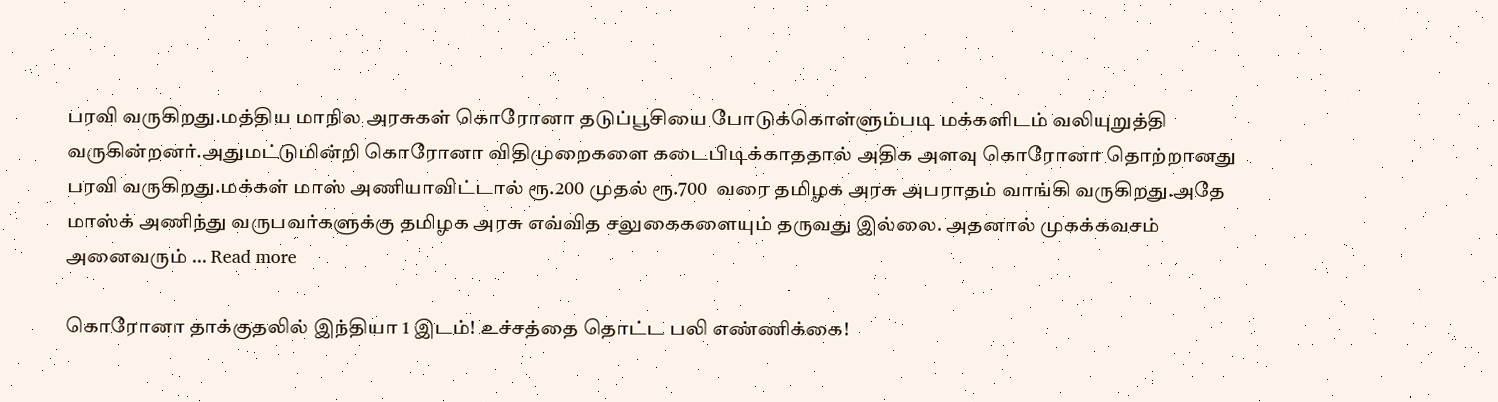பரவி வருகிறது.மத்திய மாநில அரசுகள் கொரோனா தடுப்பூசியை போடுக்கொள்ளும்படி மக்களிடம் வலியுறுத்தி வருகின்றனர்.அதுமட்டுமின்றி கொரோனா விதிமுறைகளை கடைபிடிக்காததால் அதிக அளவு கொரோனா தொற்றானது பரவி வருகிறது.மக்கள் மாஸ் அணியாவிட்டால் ரூ.200 முதல் ரூ.700  வரை தமிழக அரசு அபராதம் வாங்கி வருகிறது.அதே மாஸ்க் அணிந்து வருபவர்களுக்கு தமிழக அரசு எவ்வித சலுகைகளையும் தருவது இல்லை. அதனால் முகக்கவசம் அனைவரும் … Read more

கொரோனா தாக்குதலில் இந்தியா 1 இடம்! உச்சத்தை தொட்ட பலி எண்ணிக்கை!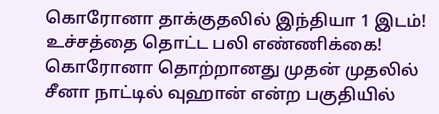கொரோனா தாக்குதலில் இந்தியா 1 இடம்! உச்சத்தை தொட்ட பலி எண்ணிக்கை! கொரோனா தொற்றானது முதன் முதலில் சீனா நாட்டில் வுஹான் என்ற பகுதியில்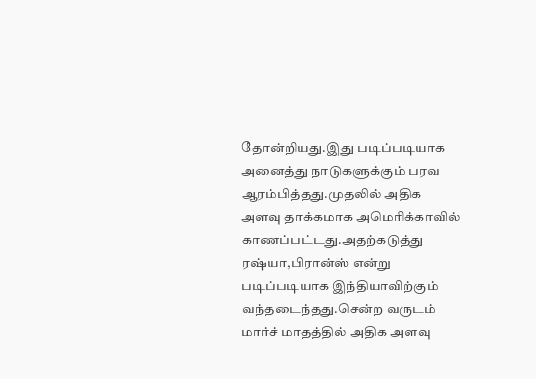தோன்றியது.இது படிப்படியாக அனைத்து நாடுகளுக்கும் பரவ ஆரம்பித்தது.முதலில் அதிக அளவு தாக்கமாக அமெரிக்காவில் காணப்பட்டது.அதற்கடுத்து ரஷ்யா,பிரான்ஸ் என்று படிப்படியாக இந்தியாவிற்கும் வந்தடைந்தது.சென்ற வருடம் மார்ச் மாதத்தில் அதிக அளவு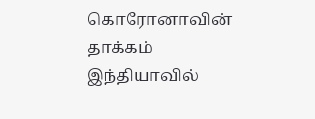கொரோனாவின் தாக்கம் இந்தியாவில்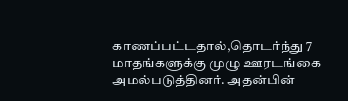காணப்பட்டதால்,தொடர்ந்து 7 மாதங்களுக்கு முழு ஊரடங்கை அமல்படுத்தினர். அதன்பின்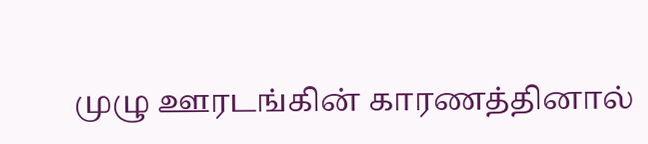முழு ஊரடங்கின் காரணத்தினால்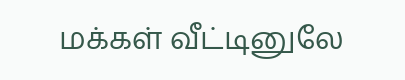மக்கள் வீட்டினுலே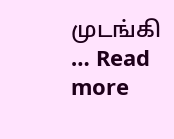முடங்கி … Read more